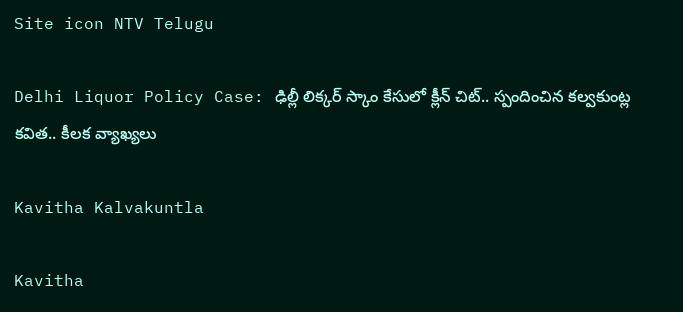Site icon NTV Telugu

Delhi Liquor Policy Case: ఢిల్లీ లిక్కర్ స్కాం కేసులో క్లీన్ చిట్.. స్పందించిన కల్వకుంట్ల కవిత.. కీలక వ్యాఖ్యలు

Kavitha Kalvakuntla

Kavitha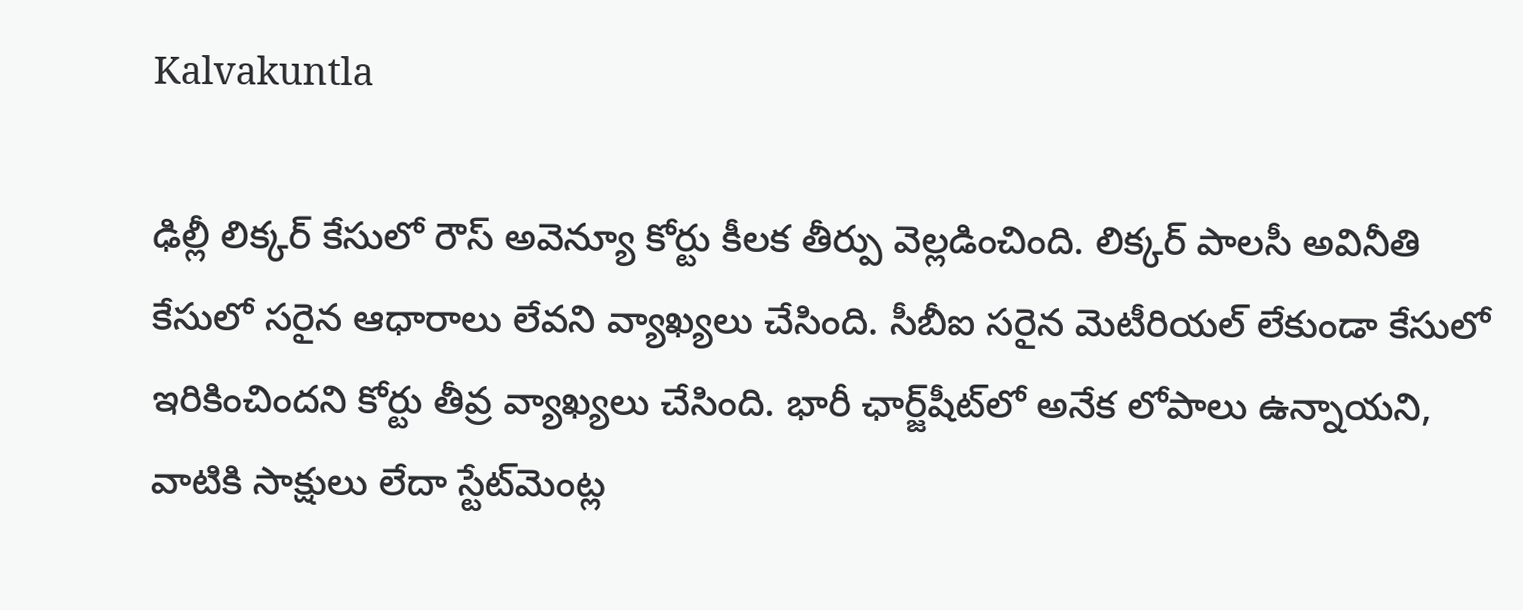Kalvakuntla

ఢిల్లీ లిక్కర్ కేసులో రౌస్ అవెన్యూ కోర్టు కీలక తీర్పు వెల్లడించింది. లిక్కర్ పాలసీ అవినీతి కేసులో సరైన ఆధారాలు లేవని వ్యాఖ్యలు చేసింది. సీబీఐ సరైన మెటీరియల్ లేకుండా కేసులో ఇరికించిందని కోర్టు తీవ్ర వ్యాఖ్యలు చేసింది. భారీ ఛార్జ్‌షీట్‌లో అనేక లోపాలు ఉన్నాయని, వాటికి సాక్షులు లేదా స్టేట్‌మెంట్ల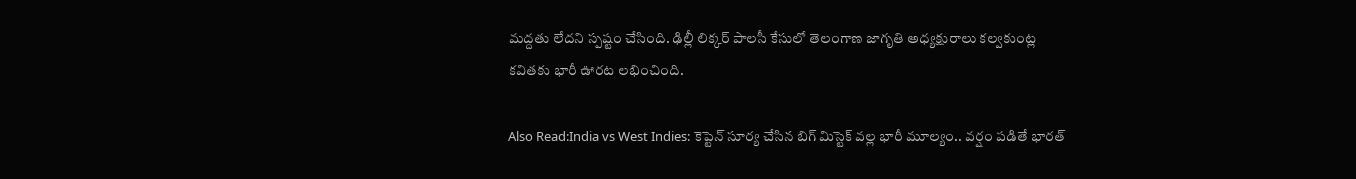మద్దతు లేదని స్పష్టం చేసింది. ఢిల్లీ లిక్కర్ పాలసీ కేసులో తెలంగాణ జాగృతి అధ్యక్షురాలు కల్వకుంట్ల కవితకు భారీ ఊరట లభించింది.

Also Read:India vs West Indies: కెప్టెన్ సూర్య చేసిన బిగ్ మిస్టెక్‌ వల్ల భారీ మూల్యం.. వర్షం పడితే భారత్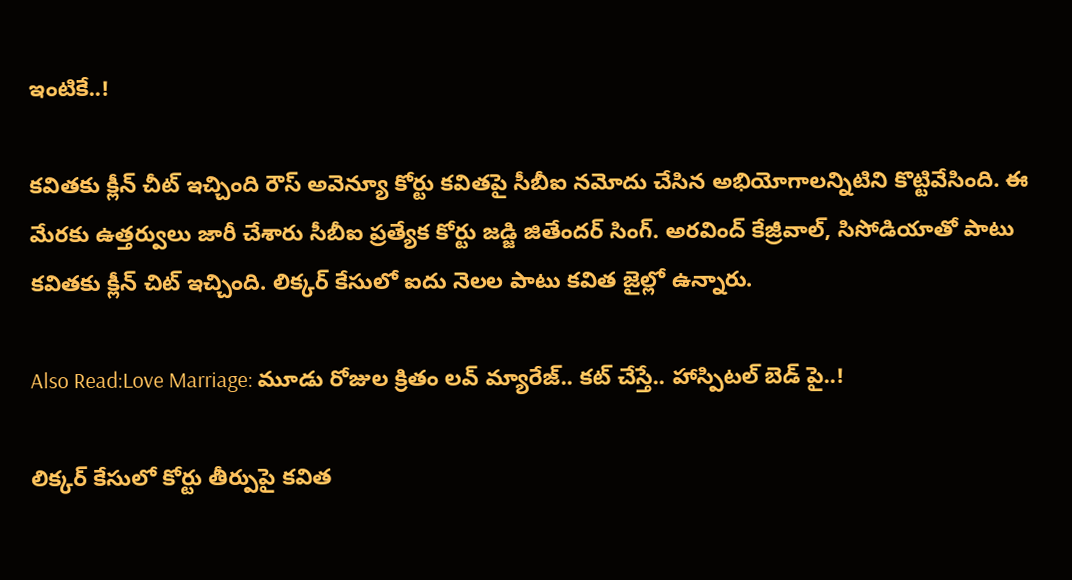ఇంటికే..!

కవితకు క్లీన్ చీట్ ఇచ్చింది రౌస్ అవెన్యూ కోర్టు కవితపై సీబీఐ నమోదు చేసిన అభియోగాలన్నిటిని కొట్టివేసింది. ఈ మేరకు ఉత్తర్వులు జారీ చేశారు సీబీఐ ప్రత్యేక కోర్టు జడ్జి జితేందర్ సింగ్. అరవింద్ కేజ్రీవాల్‌, సిసోడియాతో పాటు కవితకు క్లీన్ చిట్ ఇచ్చింది. లిక్కర్ కేసులో ఐదు నెలల పాటు కవిత జైల్లో ఉన్నారు.

Also Read:Love Marriage: మూడు రోజుల క్రితం లవ్ మ్యారేజ్.. కట్ చేస్తే.. హాస్పిటల్ బెడ్ పై..!

లిక్కర్ కేసులో కోర్టు తీర్పుపై కవిత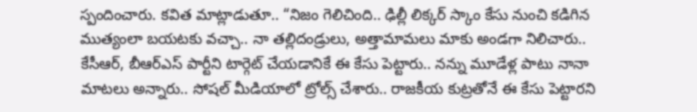స్పందించారు. కవిత మాట్లాడుతూ.. “నిజం గెలిచింది.. ఢిల్లీ లిక్కర్ స్కాం కేసు నుంచి కడిగిన ముత్యంలా బయటకు వచ్చా.. నా తల్లిదండ్రులు, అత్తామామలు మాకు అండగా నిలిచారు.. కేసీఆర్, బీఆర్ఎస్ పార్టీని టార్గెట్ చేయడానికే ఈ కేసు పెట్టారు.. నన్ను మూడేళ్ల పాటు నానా మాటలు అన్నారు.. సోషల్ మీడియాలో ట్రోల్స్ చేశారు.. రాజకీయ కుట్రతోనే ఈ కేసు పెట్టారని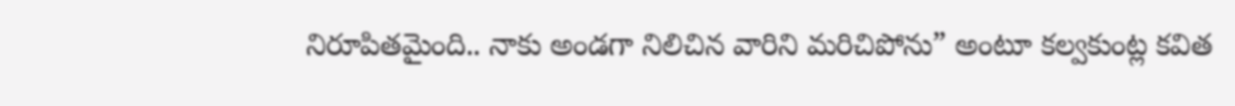నిరూపితమైంది.. నాకు అండగా నిలిచిన వారిని మరిచిపోను” అంటూ కల్వకుంట్ల కవిత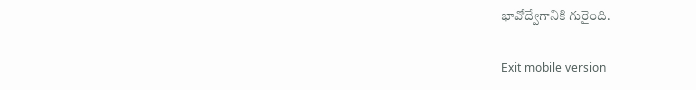భావోద్వేగానికి గురైంది.

Exit mobile version